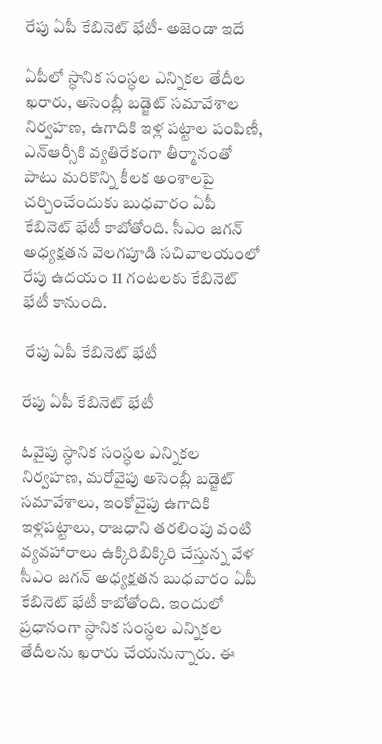రేపు ఏపీ కేబినెట్ భేటీ- అజెండా ఇదే

ఏపీలో స్ధానిక సంస్ధల ఎన్నికల తేదీల ఖరారు, అసెంబ్లీ బడ్జెట్ సమావేశాల నిర్వహణ, ఉగాదికి ఇళ్ల పట్టాల పంపిణీ, ఎన్ఆర్సీకి వ్యతిరేకంగా తీర్మానంతో పాటు మరికొన్ని కీలక అంశాలపై చర్చించేందుకు బుధవారం ఏపీ కేబినెట్ భేటీ కాబోతోంది. సీఎం జగన్ అధ్యక్షతన వెలగపూడి సచివాలయంలో రేపు ఉదయం 11 గంటలకు కేబినెట్ భేటీ కానుంది.

 రేపు ఏపీ కేబినెట్ భేటీ

రేపు ఏపీ కేబినెట్ భేటీ

ఓవైపు స్ధానిక సంస్ధల ఎన్నికల నిర్వహణ, మరోవైపు అసెంబ్లీ బడ్జెట్ సమావేశాలు, ఇంకోవైపు ఉగాదికి ఇళ్లపట్టాలు, రాజధాని తరలింపు వంటి వ్యవహారాలు ఉక్కిరిబిక్కిరి చేస్తున్న వేళ సీఎం జగన్ అధ్యక్షతన బుధవారం ఏపీ కేబినెట్ భేటీ కాబోతోంది. ఇందులో ప్రధానంగా స్ధానిక సంస్ధల ఎన్నికల తేదీలను ఖరారు చేయనున్నారు. ఈ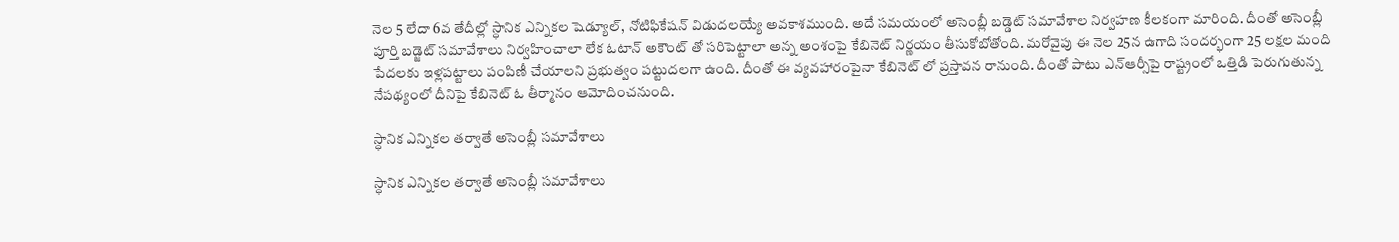నెల 5 లేదా 6వ తేదీల్లో స్ధానిక ఎన్నికల షెడ్యూల్, నోటిఫికేషన్ విడుదలయ్యే అవకాశముంది. అదే సమయంలో అసెంబ్లీ బడ్డెట్ సమావేశాల నిర్వహణ కీలకంగా మారింది. దీంతో అసెంబ్లీ పూర్తి బడ్జెట్ సమావేశాలు నిర్వహించాలా లేక ఓటాన్ అకౌంట్ తో సరిపెట్టాలా అన్న అంశంపై కేబినెట్ నిర్ణయం తీసుకోబోతోంది. మరోవైపు ఈ నెల 25న ఉగాది సందర్భంగా 25 లక్షల మంది పేదలకు ఇళ్లపట్టాలు పంపిణీ చేయాలని ప్రభుత్వం పట్టుదలగా ఉంది. దీంతో ఈ వ్యవహారంపైనా కేబినెట్ లో ప్రస్తావన రానుంది. దీంతో పాటు ఎన్ఆర్సీపై రాష్ట్రంలో ఒత్తిడి పెరుగుతున్న నేపథ్యంలో దీనిపై కేబినెట్ ఓ తీర్మానం ఆమోదించనుంది.

స్ధానిక ఎన్నికల తర్వాతే అసెంబ్లీ సమావేశాలు

స్ధానిక ఎన్నికల తర్వాతే అసెంబ్లీ సమావేశాలు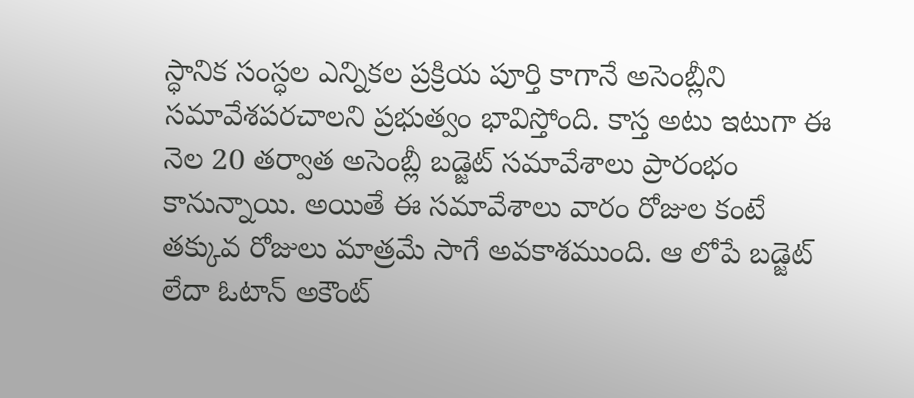స్ధానిక సంస్ధల ఎన్నికల ప్రక్రియ పూర్తి కాగానే అసెంబ్లీని సమావేశపరచాలని ప్రభుత్వం భావిస్తోంది. కాస్త అటు ఇటుగా ఈ నెల 20 తర్వాత అసెంబ్లీ బడ్జెట్ సమావేశాలు ప్రారంభం కానున్నాయి. అయితే ఈ సమావేశాలు వారం రోజుల కంటే తక్కువ రోజులు మాత్రమే సాగే అవకాశముంది. ఆ లోపే బడ్జెట్ లేదా ఓటాన్ అకౌంట్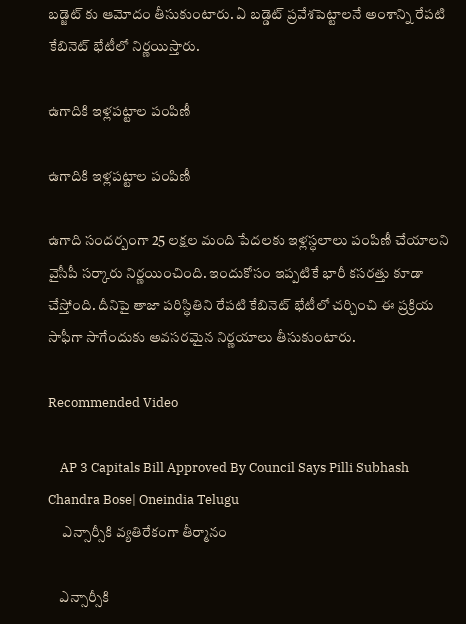బడ్జెట్ కు ఆమోదం తీసుకుంటారు. ఏ బడ్డెట్ ప్రవేశపెట్టాలనే అంశాన్ని రేపటి కేబినెట్ భేటీలో నిర్ణయిస్తారు.

ఉగాదికి ఇళ్లపట్టాల పంపిణీ

ఉగాదికి ఇళ్లపట్టాల పంపిణీ

ఉగాది సందర్బంగా 25 లక్షల మంది పేదలకు ఇళ్లస్ధలాలు పంపిణీ చేయాలని వైసీపీ సర్కారు నిర్ణయించింది. ఇందుకోసం ఇప్పటికే భారీ కసరత్తు కూడా చేస్తోంది. దీనిపై తాజా పరిస్ధితిని రేపటి కేబినెట్ భేటీలో చర్చించి ఈ ప్రక్రియ సాఫీగా సాగేందుకు అవసరమైన నిర్ణయాలు తీసుకుంటారు.

Recommended Video

    AP 3 Capitals Bill Approved By Council Says Pilli Subhash Chandra Bose| Oneindia Telugu
     ఎన్సార్సీకి వ్యతిరేకంగా తీర్మానం

    ఎన్సార్సీకి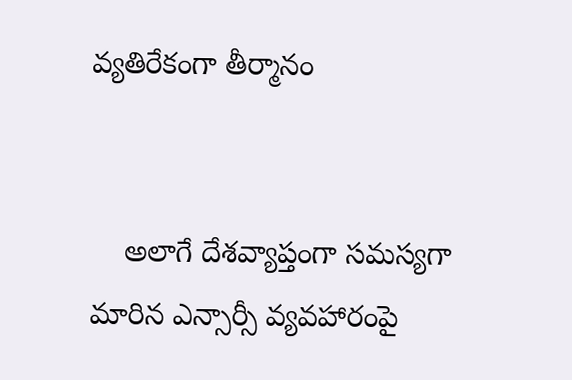వ్యతిరేకంగా తీర్మానం


    అలాగే దేశవ్యాప్తంగా సమస్యగా మారిన ఎన్సార్సీ వ్యవహారంపై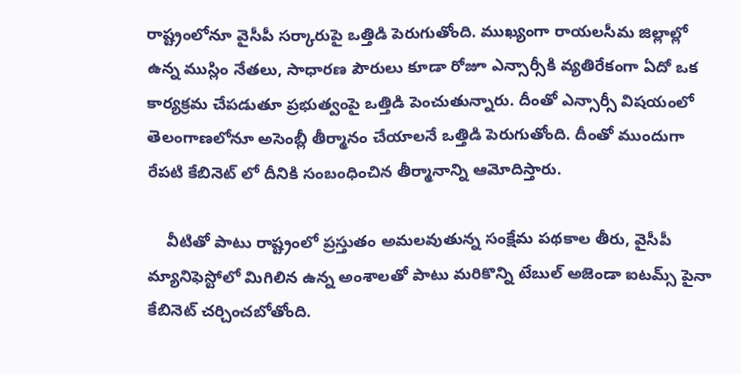రాష్ట్రంలోనూ వైసీపీ సర్కారుపై ఒత్తిడి పెరుగుతోంది. ముఖ్యంగా రాయలసీమ జిల్లాల్లో ఉన్న ముస్లిం నేతలు, సాధారణ పౌరులు కూడా రోజూ ఎన్సార్సీకి వ్యతిరేకంగా ఏదో ఒక కార్యక్రమ చేపడుతూ ప్రభుత్వంపై ఒత్తిడి పెంచుతున్నారు. దీంతో ఎన్సార్సీ విషయంలో తెలంగాణలోనూ అసెంబ్లీ తీర్మానం చేయాలనే ఒత్తిడి పెరుగుతోంది. దీంతో ముందుగా రేపటి కేబినెట్ లో దీనికి సంబంధించిన తీర్మానాన్ని ఆమోదిస్తారు.

    వీటితో పాటు రాష్ట్రంలో ప్రస్తుతం అమలవుతున్న సంక్షేమ పథకాల తీరు, వైసీపీ మ్యానిఫెస్టోలో మిగిలిన ఉన్న అంశాలతో పాటు మరికొన్ని టేబుల్ అజెండా ఐటమ్స్ పైనా కేబినెట్ చర్చించబోతోంది.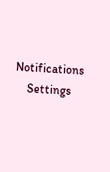Notifications
    Settings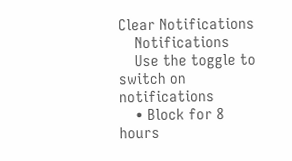Clear Notifications
    Notifications
    Use the toggle to switch on notifications
    • Block for 8 hours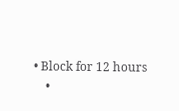• Block for 12 hours
    •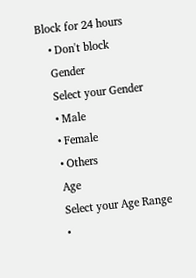Block for 24 hours
    • Don't block
    Gender
    Select your Gender
    • Male
    • Female
    • Others
    Age
    Select your Age Range
    •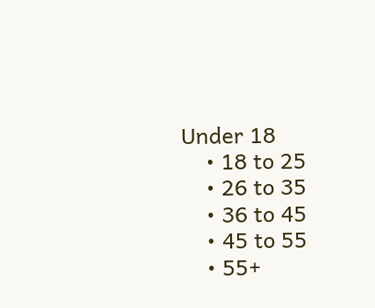Under 18
    • 18 to 25
    • 26 to 35
    • 36 to 45
    • 45 to 55
    • 55+